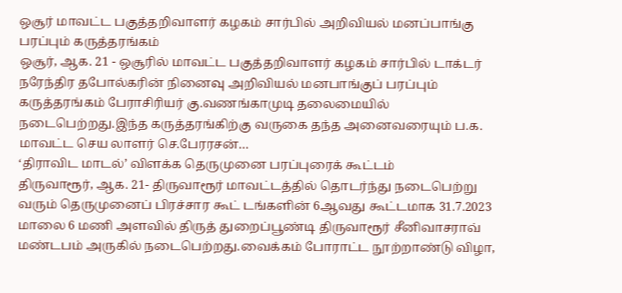ஒசூர் மாவட்ட பகுத்தறிவாளர் கழகம் சார்பில் அறிவியல் மனப்பாங்கு பரப்பும் கருத்தரங்கம்
ஒசூர், ஆக. 21 - ஒசூரில் மாவட்ட பகுத்தறிவாளர் கழகம் சார்பில் டாக்டர் நரேந்திர தபோல்கரின் நினைவு அறிவியல் மனபாங்குப் பரப்பும் கருத்தரங்கம் பேராசிரியர் கு.வணங்காமுடி தலைமையில் நடைபெற்றது.இந்த கருத்தரங்கிற்கு வருகை தந்த அனைவரையும் ப.க. மாவட்ட செய லாளர் செ.பேரரசன்…
‘திராவிட மாடல்’ விளக்க தெருமுனை பரப்புரைக் கூட்டம்
திருவாரூர், ஆக. 21- திருவாரூர் மாவட்டத்தில் தொடர்ந்து நடைபெற்று வரும் தெருமுனைப் பிரச்சார கூட் டங்களின் 6ஆவது கூட்டமாக 31.7.2023 மாலை 6 மணி அளவில் திருத் துறைப்பூண்டி திருவாரூர் சீனிவாசராவ் மண்டபம் அருகில் நடைபெற்றது.வைக்கம் போராட்ட நூற்றாண்டு விழா,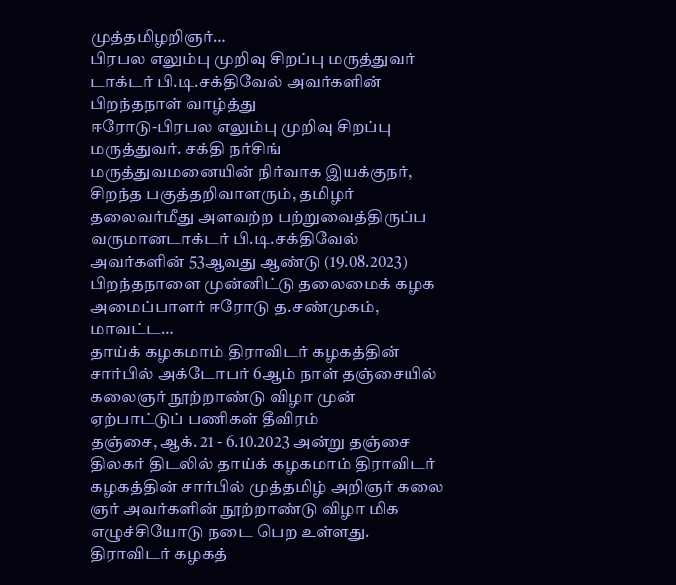முத்தமிழறிஞர்…
பிரபல எலும்பு முறிவு சிறப்பு மருத்துவர் டாக்டர் பி.டி.சக்திவேல் அவர்களின் பிறந்தநாள் வாழ்த்து
ஈரோடு-பிரபல எலும்பு முறிவு சிறப்பு மருத்துவர். சக்தி நர்சிங் மருத்துவமனையின் நிர்வாக இயக்குநர், சிறந்த பகுத்தறிவாளரும், தமிழர் தலைவர்மீது அளவற்ற பற்றுவைத்திருப்ப வருமானடாக்டர் பி.டி.சக்திவேல் அவர்களின் 53ஆவது ஆண்டு (19.08.2023) பிறந்தநாளை முன்னிட்டு தலைமைக் கழக அமைப்பாளர் ஈரோடு த.சண்முகம், மாவட்ட…
தாய்க் கழகமாம் திராவிடர் கழகத்தின் சார்பில் அக்டோபர் 6ஆம் நாள் தஞ்சையில் கலைஞர் நூற்றாண்டு விழா முன் ஏற்பாட்டுப் பணிகள் தீவிரம்
தஞ்சை, ஆக். 21 - 6.10.2023 அன்று தஞ்சை திலகர் திடலில் தாய்க் கழகமாம் திராவிடர் கழகத்தின் சார்பில் முத்தமிழ் அறிஞர் கலை ஞர் அவர்களின் நூற்றாண்டு விழா மிக எழுச்சியோடு நடை பெற உள்ளது. திராவிடர் கழகத்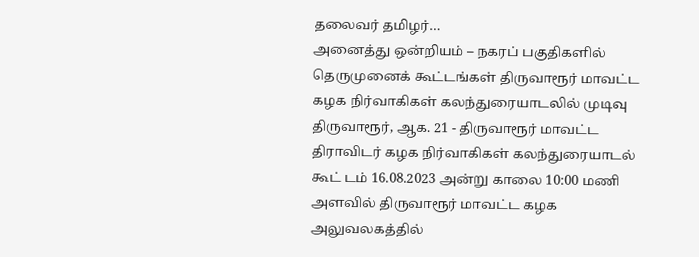தலைவர் தமிழர்…
அனைத்து ஒன்றியம் – நகரப் பகுதிகளில் தெருமுனைக் கூட்டங்கள் திருவாரூர் மாவட்ட கழக நிர்வாகிகள் கலந்துரையாடலில் முடிவு
திருவாரூர், ஆக. 21 - திருவாரூர் மாவட்ட திராவிடர் கழக நிர்வாகிகள் கலந்துரையாடல் கூட் டம் 16.08.2023 அன்று காலை 10:00 மணி அளவில் திருவாரூர் மாவட்ட கழக அலுவலகத்தில்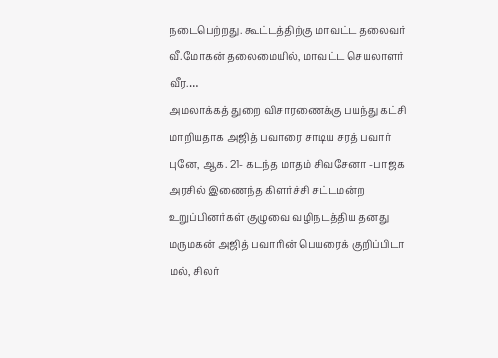நடைபெற்றது. கூட்டத்திற்கு மாவட்ட தலைவர் வீ.மோகன் தலைமையில், மாவட்ட செயலாளர் வீர.…
அமலாக்கத் துறை விசாரணைக்கு பயந்து கட்சி மாறியதாக அஜித் பவாரை சாடிய சரத் பவார்
புனே, ஆக. 21- கடந்த மாதம் சிவசேனா -பாஜக அரசில் இணைந்த கிளர்ச்சி சட்டமன்ற உறுப்பினர்கள் குழுவை வழிநடத்திய தனது மருமகன் அஜித் பவாரின் பெயரைக் குறிப்பிடா மல், சிலர்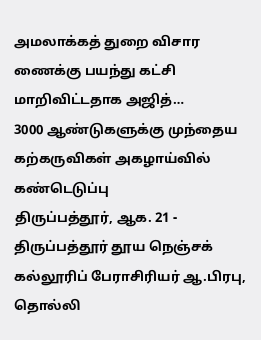அமலாக்கத் துறை விசார ணைக்கு பயந்து கட்சி மாறிவிட்டதாக அஜித்…
3000 ஆண்டுகளுக்கு முந்தைய கற்கருவிகள் அகழாய்வில் கண்டெடுப்பு
திருப்பத்தூர், ஆக. 21 - திருப்பத்தூர் தூய நெஞ்சக் கல்லூரிப் பேராசிரியர் ஆ.பிரபு, தொல்லி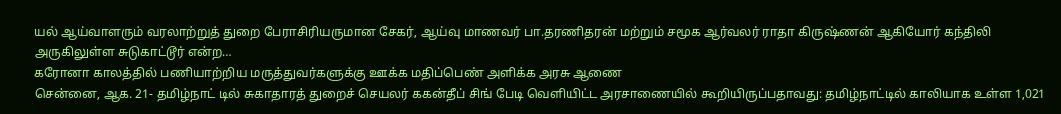யல் ஆய்வாளரும் வரலாற்றுத் துறை பேராசிரியருமான சேகர், ஆய்வு மாணவர் பா.தரணிதரன் மற்றும் சமூக ஆர்வலர் ராதா கிருஷ்ணன் ஆகியோர் கந்திலி அருகிலுள்ள சுடுகாட்டூர் என்ற…
கரோனா காலத்தில் பணியாற்றிய மருத்துவர்களுக்கு ஊக்க மதிப்பெண் அளிக்க அரசு ஆணை
சென்னை, ஆக. 21- தமிழ்நாட் டில் சுகாதாரத் துறைச் செயலர் ககன்தீப் சிங் பேடி வெளியிட்ட அரசாணையில் கூறியிருப்பதாவது: தமிழ்நாட்டில் காலியாக உள்ள 1,021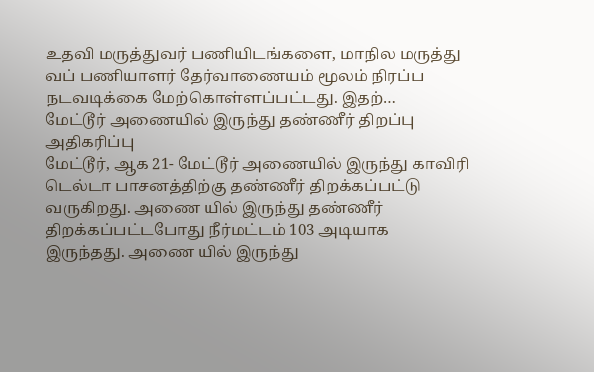உதவி மருத்துவர் பணியிடங்களை, மாநில மருத்து வப் பணியாளர் தேர்வாணையம் மூலம் நிரப்ப நடவடிக்கை மேற்கொள்ளப்பட்டது. இதற்…
மேட்டூர் அணையில் இருந்து தண்ணீர் திறப்பு அதிகரிப்பு
மேட்டூர், ஆக 21- மேட்டூர் அணையில் இருந்து காவிரி டெல்டா பாசனத்திற்கு தண்ணீர் திறக்கப்பட்டு வருகிறது. அணை யில் இருந்து தண்ணீர் திறக்கப்பட்டபோது நீர்மட்டம் 103 அடியாக இருந்தது. அணை யில் இருந்து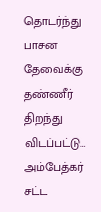தொடர்ந்து பாசன தேவைக்கு தண்ணீர் திறந்து விடப்பட்டு…
அம்பேத்கர் சட்ட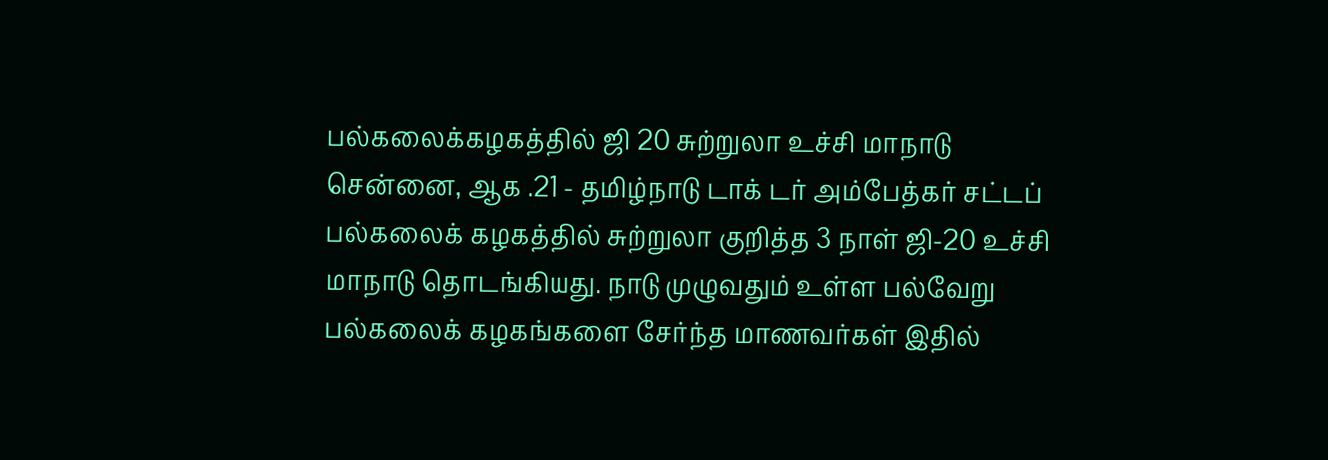பல்கலைக்கழகத்தில் ஜி 20 சுற்றுலா உச்சி மாநாடு
சென்னை, ஆக .21 - தமிழ்நாடு டாக் டர் அம்பேத்கர் சட்டப் பல்கலைக் கழகத்தில் சுற்றுலா குறித்த 3 நாள் ஜி-20 உச்சி மாநாடு தொடங்கியது. நாடு முழுவதும் உள்ள பல்வேறு பல்கலைக் கழகங்களை சேர்ந்த மாணவர்கள் இதில்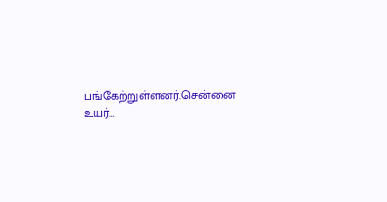பங்கேற்றுள்ளனர்.சென்னை உயர்…